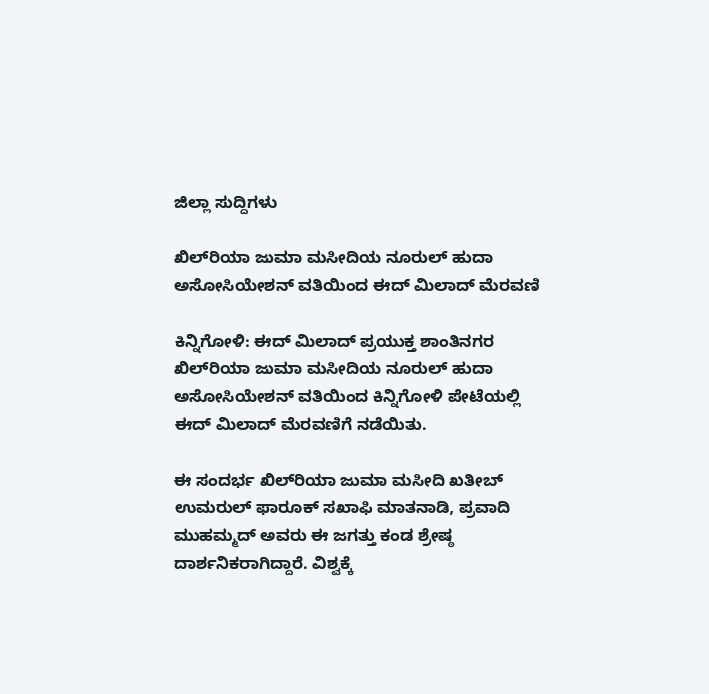ಜಿಲ್ಲಾ ಸುದ್ದಿಗಳು

ಖಿಲ್‌ರಿಯಾ ಜುಮಾ ಮಸೀದಿಯ ನೂರುಲ್ ಹುದಾ ಅಸೋಸಿಯೇಶನ್ ವತಿಯಿಂದ ಈದ್ ಮಿಲಾದ್ ಮೆರವಣಿ

ಕಿನ್ನಿಗೋಳಿ: ಈದ್ ಮಿಲಾದ್ ಪ್ರಯುಕ್ತ ಶಾಂತಿನಗರ ಖಿಲ್‌ರಿಯಾ ಜುಮಾ ಮಸೀದಿಯ ನೂರುಲ್ ಹುದಾ ಅಸೋಸಿಯೇಶನ್ ವತಿಯಿಂದ ಕಿನ್ನಿಗೋಳಿ ಪೇಟೆಯಲ್ಲಿ ಈದ್ ಮಿಲಾದ್ ಮೆರವಣಿಗೆ ನಡೆಯಿತು.

ಈ ಸಂದರ್ಭ ಖಿಲ್‌ರಿಯಾ ಜುಮಾ ಮಸೀದಿ ಖತೀಬ್ ಉಮರುಲ್ ಫಾರೂಕ್ ಸಖಾಫಿ ಮಾತನಾಡಿ, ಪ್ರವಾದಿ ಮುಹಮ್ಮದ್ ಅವರು ಈ ಜಗತ್ತು ಕಂಡ ಶ್ರೇಷ್ಠ ದಾರ್ಶನಿಕರಾಗಿದ್ದಾರೆ. ವಿಶ್ವಕ್ಕೆ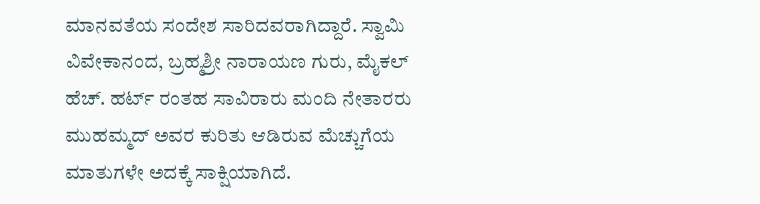ಮಾನವತೆಯ ಸಂದೇಶ ಸಾರಿದವರಾಗಿದ್ದಾರೆ. ಸ್ವಾಮಿ ವಿವೇಕಾನಂದ, ಬ್ರಹ್ಮಶ್ರೀ ನಾರಾಯಣ ಗುರು, ಮೈಕಲ್ ಹೆಚ್. ಹರ್ಟ್ ರಂತಹ ಸಾವಿರಾರು ಮಂದಿ ನೇತಾರರು ಮುಹಮ್ಮದ್ ಅವರ ಕುರಿತು ಆಡಿರುವ ಮೆಚ್ಚುಗೆಯ ಮಾತುಗಳೇ ಅದಕ್ಕೆ ಸಾಕ್ಷಿಯಾಗಿದೆ.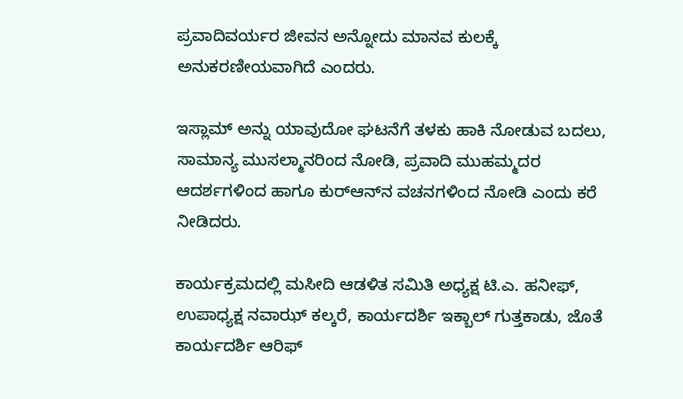ಪ್ರವಾದಿವರ್ಯರ ಜೀವನ ಅನ್ನೋದು ಮಾನವ ಕುಲಕ್ಕೆ ಅನುಕರಣೀಯವಾಗಿದೆ ಎಂದರು.

ಇಸ್ಲಾಮ್ ಅನ್ನು ಯಾವುದೋ ಘಟನೆಗೆ ತಳಕು ಹಾಕಿ ನೋಡುವ ಬದಲು, ಸಾಮಾನ್ಯ ಮುಸಲ್ಮಾನರಿಂದ ನೋಡಿ, ಪ್ರವಾದಿ ಮುಹಮ್ಮದರ ಆದರ್ಶಗಳಿಂದ ಹಾಗೂ ಕುರ್‌ಆನ್‌ನ ವಚನಗಳಿಂದ ನೋಡಿ ಎಂದು ಕರೆ ನೀಡಿದರು.

ಕಾರ್ಯಕ್ರಮದಲ್ಲಿ ಮಸೀದಿ ಆಡಳಿತ ಸಮಿತಿ ಅಧ್ಯಕ್ಷ ಟಿ.ಎ. ಹನೀಫ್‌, ಉಪಾಧ್ಯಕ್ಷ ನವಾಝ್‌ ಕಲ್ಕರೆ, ಕಾರ್ಯದರ್ಶಿ ಇಕ್ಬಾಲ್ ಗುತ್ತಕಾಡು, ಜೊತೆ ಕಾರ್ಯದರ್ಶಿ ಆರಿಫ್‌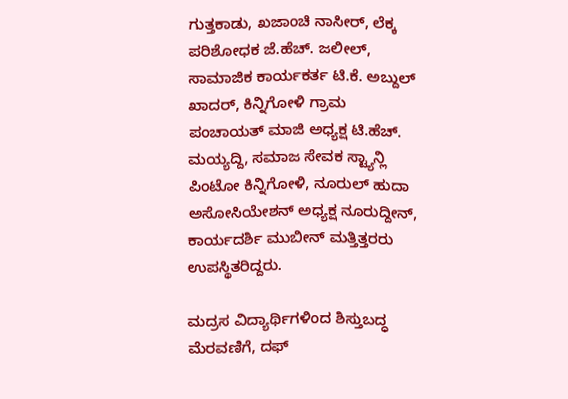ಗುತ್ತಕಾಡು, ಖಜಾಂಚಿ ನಾಸೀರ್‌, ಲೆಕ್ಕ ಪರಿಶೋಧಕ ಜೆ.ಹೆಚ್. ಜಲೀಲ್‌, ಸಾಮಾಜಿಕ ಕಾರ್ಯಕರ್ತ ಟಿ.ಕೆ. ಅಬ್ದುಲ್ ಖಾದರ್, ಕಿನ್ನಿಗೋಳಿ ಗ್ರಾಮ ಪಂಚಾಯತ್ ಮಾಜಿ ಅಧ್ಯಕ್ಷ ಟಿ.ಹೆಚ್. ಮಯ್ಯದ್ದಿ, ಸಮಾಜ ಸೇವಕ ಸ್ಟ್ಯಾನ್ಲಿ ಪಿಂಟೋ ಕಿನ್ನಿಗೋಳಿ, ನೂರುಲ್ ಹುದಾ ಅಸೋಸಿಯೇಶನ್ ಅಧ್ಯಕ್ಷ ನೂರುದ್ದೀನ್, ಕಾರ್ಯದರ್ಶಿ ಮುಬೀನ್ ಮತ್ತಿತ್ತರರು ಉಪಸ್ಥಿತರಿದ್ದರು.

ಮದ್ರಸ ವಿದ್ಯಾರ್ಥಿಗಳಿಂದ ಶಿಸ್ತುಬದ್ಧ ಮೆರವಣಿಗೆ, ದಫ್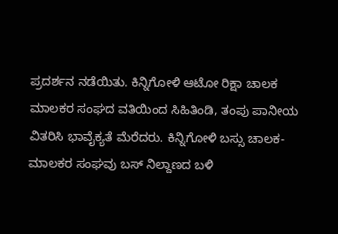ಪ್ರದರ್ಶನ ನಡೆಯಿತು. ಕಿನ್ನಿಗೋಳಿ ಆಟೋ ರಿಕ್ಷಾ ಚಾಲಕ ಮಾಲಕರ ಸಂಘದ ವತಿಯಿಂದ ಸಿಹಿತಿಂಡಿ, ತಂಪು ಪಾನೀಯ ವಿತರಿಸಿ ಭಾವೈಕ್ಯತೆ ಮೆರೆದರು. ಕಿನ್ನಿಗೋಳಿ ಬಸ್ಸು ಚಾಲಕ-ಮಾಲಕರ ಸಂಘವು ಬಸ್ ನಿಲ್ದಾಣದ ಬಳಿ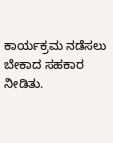ಕಾರ್ಯಕ್ರಮ ನಡೆಸಲು ಬೇಕಾದ ಸಹಕಾರ ನೀಡಿತು.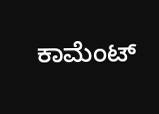ಕಾಮೆಂಟ್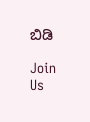ಬಿಡಿ

Join Us